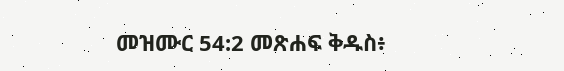መዝሙር 54:2 መጽሐፍ ቅዱስ፥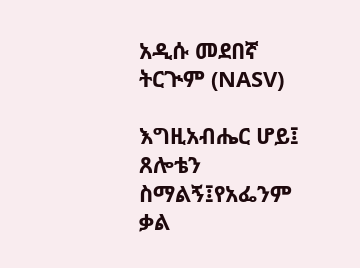አዲሱ መደበኛ ትርጒም (NASV)

እግዚአብሔር ሆይ፤ ጸሎቴን ስማልኝ፤የአፌንም ቃል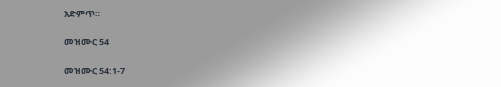አድምጥ።

መዝሙር 54

መዝሙር 54:1-7